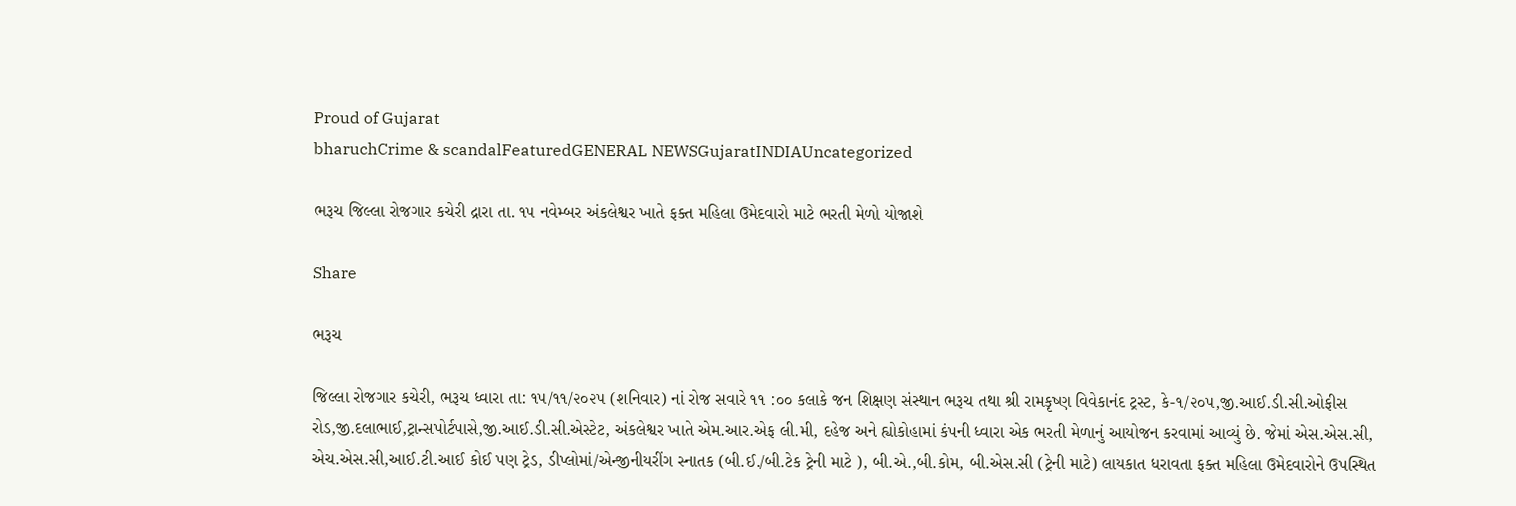Proud of Gujarat
bharuchCrime & scandalFeaturedGENERAL NEWSGujaratINDIAUncategorized

ભરૂચ જિલ્લા રોજગાર કચેરી દ્રારા તા. ૧૫ નવેમ્બર અંકલેશ્વર ખાતે ફક્ત મહિલા ઉમેદવારો માટે ભરતી મેળો યોજાશે

Share

ભરૂચ

જિલ્લા રોજગાર કચેરી, ભરૂચ ધ્વારા તા: ૧૫/૧૧/૨૦૨૫ (શનિવાર) નાં રોજ સવારે ૧૧ :૦૦ કલાકે જન શિક્ષણ સંસ્થાન ભરૂચ તથા શ્રી રામકૃષ્ણ વિવેકાનંદ ટ્રસ્ટ, કે-૧/૨૦૫,જી.આઈ.ડી.સી.ઓફીસ રોડ,જી.દલાભાઈ,ટ્રાન્સપોર્ટપાસે,જી.આઈ.ડી.સી.એસ્ટેટ, અંકલેશ્વર ખાતે એમ.આર.એફ લી.મી, દહેજ અને હ્યોકોહામાં કંપની ધ્વારા એક ભરતી મેળાનું આયોજન કરવામાં આવ્યું છે. જેમાં એસ.એસ.સી, એચ.એસ.સી,આઈ.ટી.આઈ કોઈ પણ ટ્રેડ, ડીપ્લોમાં/એન્જીનીયરીંગ સ્નાતક (બી.ઈ./બી.ટેક ટ્રેની માટે ), બી.એ.,બી.કોમ, બી.એસ.સી (ટ્રેની માટે) લાયકાત ધરાવતા ફક્ત મહિલા ઉમેદવારોને ઉપસ્થિત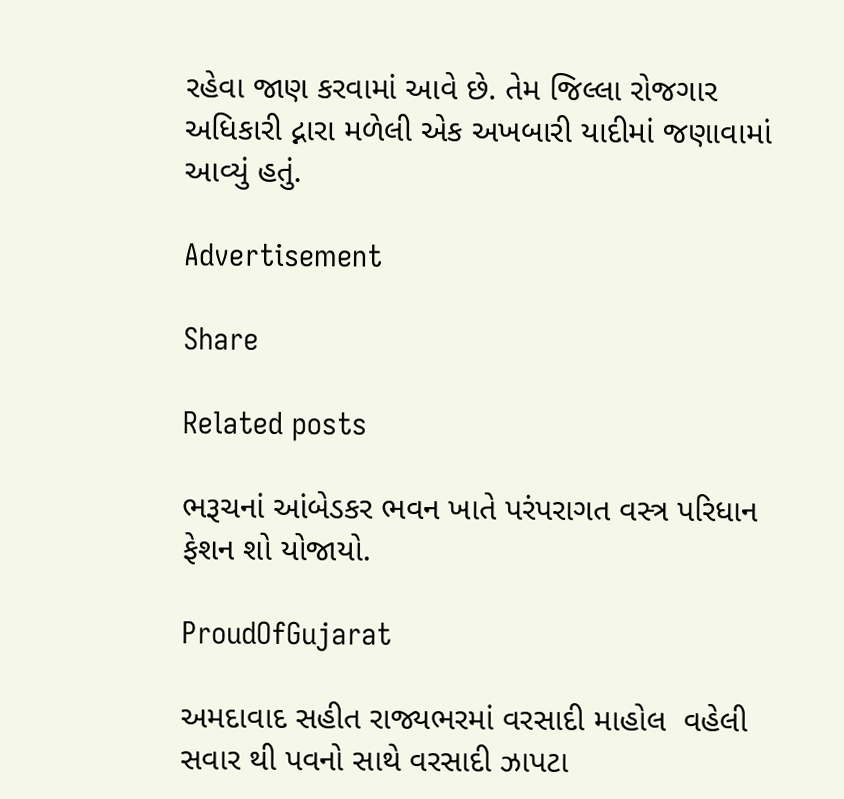રહેવા જાણ કરવામાં આવે છે. તેમ જિલ્લા રોજગાર અધિકારી દ્નારા મળેલી એક અખબારી યાદીમાં જણાવામાં આવ્યું હતું.

Advertisement

Share

Related posts

ભરૂચનાં આંબેડકર ભવન ખાતે પરંપરાગત વસ્ત્ર પરિધાન ફેશન શો યોજાયો.

ProudOfGujarat

અમદાવાદ સહીત રાજ્યભરમાં વરસાદી માહોલ  વહેલી સવાર થી પવનો સાથે વરસાદી ઝાપટા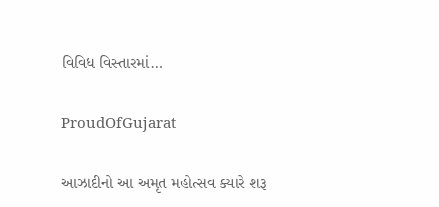વિવિધ વિસ્તારમાં…

ProudOfGujarat

આઝાદીનો આ અમૃત મહોત્સવ ક્યારે શરૂ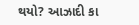થયો? આઝાદી કા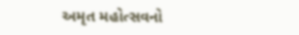અમૃત મહોત્સવનો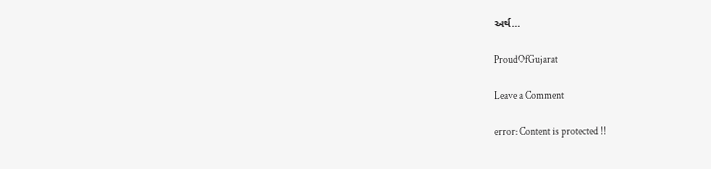અર્થ…

ProudOfGujarat

Leave a Comment

error: Content is protected !!